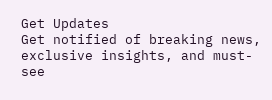Get Updates
Get notified of breaking news, exclusive insights, and must-see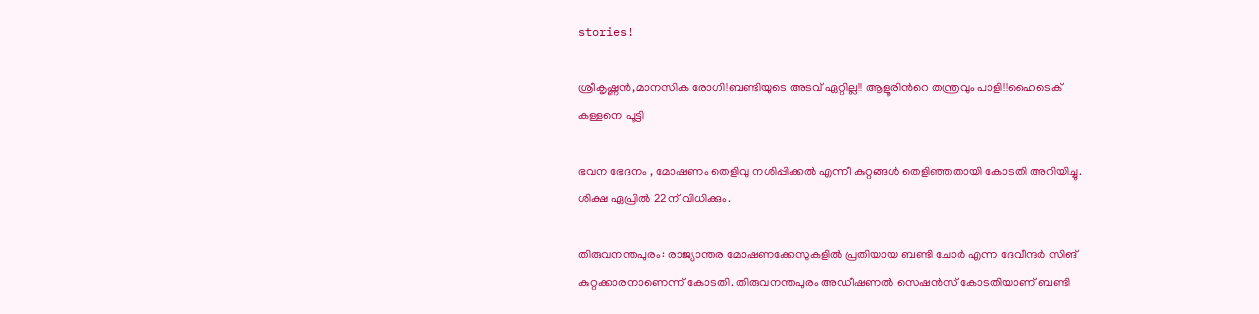stories!

ശ്രീകൃഷ്ണന്‍,മാനസിക രോഗി!ബണ്ടിയുടെ അടവ് ഏറ്റില്ല!! ആളൂരിന്‍റെ തന്ത്രവും പാളി!!ഹൈടെക് കള്ളനെ പൂട്ടി

ഭവന ഭേദനം , മോഷണം തെളിവു നശിപ്പിക്കല്‍ എന്നീ കുറ്റങ്ങള്‍ തെളിഞ്ഞതായി കോടതി അറിയിച്ചു. ശിക്ഷ ഏപ്രില്‍ 22ന് വിധിക്കും.

തിരുവനന്തപുരം: രാജ്യാന്തര മോഷണക്കേസുകളില്‍ പ്രതിയായ ബണ്ടി ചോര്‍ എന്ന ദേവീന്ദര്‍ സിങ് കുറ്റക്കാരനാണെന്ന് കോടതി. തിരുവനന്തപുരം അഡീഷണല്‍ സെഷന്‍സ് കോടതിയാണ് ബണ്ടി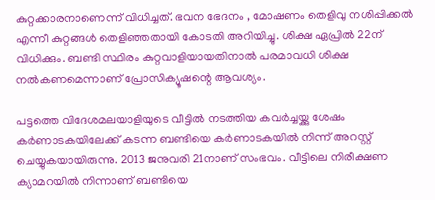കുറ്റക്കാരനാണെന്ന് വിധിച്ചത്. ഭവന ഭേദനം , മോഷണം തെളിവു നശിപ്പിക്കല്‍ എന്നീ കുറ്റങ്ങള്‍ തെളിഞ്ഞതായി കോടതി അറിയിച്ചു. ശിക്ഷ ഏപ്രില്‍ 22ന് വിധിക്കും. ബണ്ടി സ്ഥിരം കുറ്റവാളിയായതിനാല്‍ പരമാവധി ശിക്ഷ നല്‍കണമെന്നാണ് പ്രോസിക്യൂഷന്റെ ആവശ്യം.

പട്ടത്തെ വിദേശമലയാളിയുടെ വീട്ടില്‍ നടത്തിയ കവര്‍ച്ചയ്ക്കു ശേഷം കര്‍ണാടകയിലേക്ക് കടന്ന ബണ്ടിയെ കര്‍ണാടകയില്‍ നിന്ന് അറസ്റ്റ് ചെയ്യുകയായിരുന്നു. 2013 ജനുവരി 21നാണ് സംഭവം. വീട്ടിലെ നിരീക്ഷണ ക്യാമറയില്‍ നിന്നാണ് ബണ്ടിയെ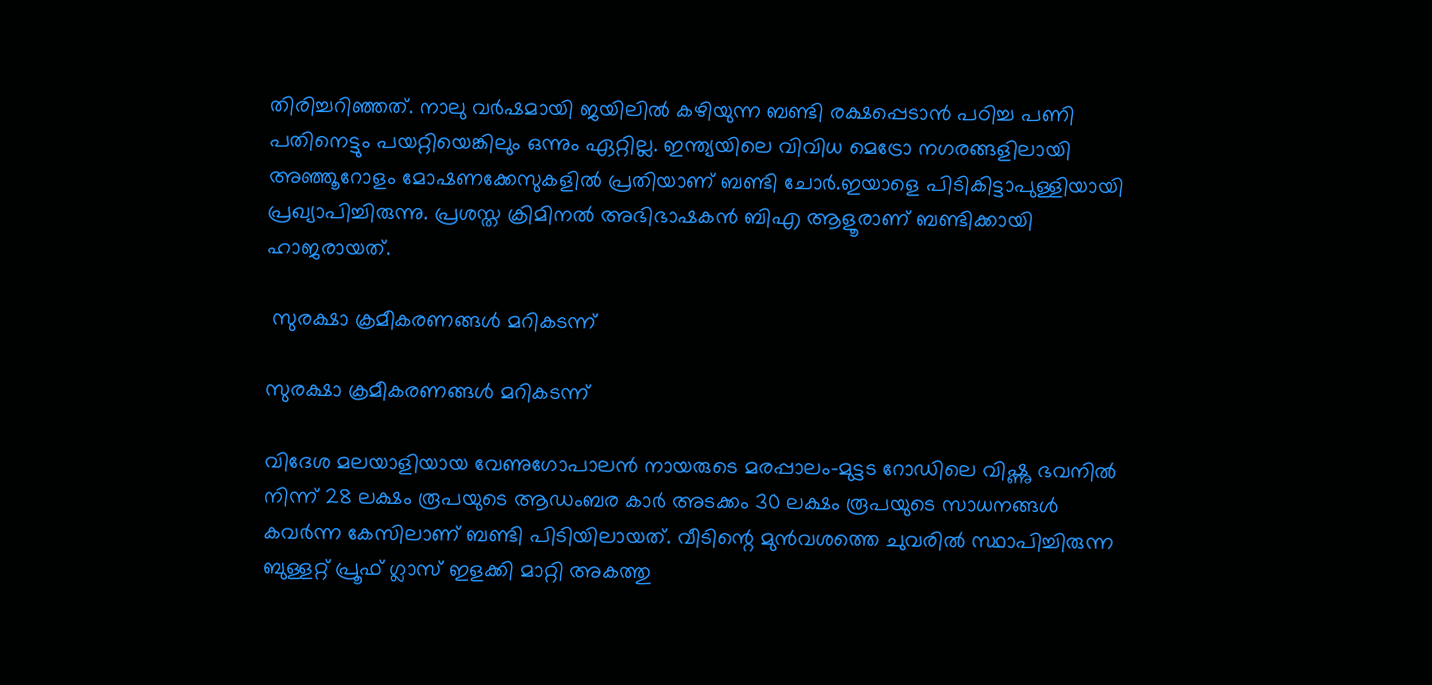തിരിച്ചറിഞ്ഞത്. നാലു വര്‍ഷമായി ജയിലില്‍ കഴിയുന്ന ബണ്ടി രക്ഷപ്പെടാന്‍ പഠിച്ച പണി പതിനെട്ടും പയറ്റിയെങ്കിലും ഒന്നും ഏറ്റില്ല. ഇന്ത്യയിലെ വിവിധ മെട്രോ നഗരങ്ങളിലായി അഞ്ഞൂറോളം മോഷണക്കേസുകളില്‍ പ്രതിയാണ് ബണ്ടി ചോര്‍.ഇയാളെ പിടികിട്ടാപുള്ളിയായി പ്രഖ്യാപിച്ചിരുന്നു. പ്രശസ്ത ക്രിമിനല്‍ അഭിഭാഷകന്‍ ബിഎ ആളൂരാണ് ബണ്ടിക്കായി ഹാജരായത്.

 സുരക്ഷാ ക്രമീകരണങ്ങള്‍ മറികടന്ന്

സുരക്ഷാ ക്രമീകരണങ്ങള്‍ മറികടന്ന്

വിദേശ മലയാളിയായ വേണുഗോപാലന്‍ നായരുടെ മരപ്പാലം-മുട്ടട റോഡിലെ വിഷ്ണു ഭവനില്‍ നിന്ന് 28 ലക്ഷം രൂപയുടെ ആഡംബര കാര്‍ അടക്കം 30 ലക്ഷം രൂപയുടെ സാധനങ്ങള്‍ കവര്‍ന്ന കേസിലാണ് ബണ്ടി പിടിയിലായത്. വീടിന്റെ മുന്‍വശത്തെ ചുവരില്‍ സ്ഥാപിച്ചിരുന്ന ബുള്ളറ്റ് പ്രൂഫ് ഗ്ലാസ് ഇളക്കി മാറ്റി അകത്തു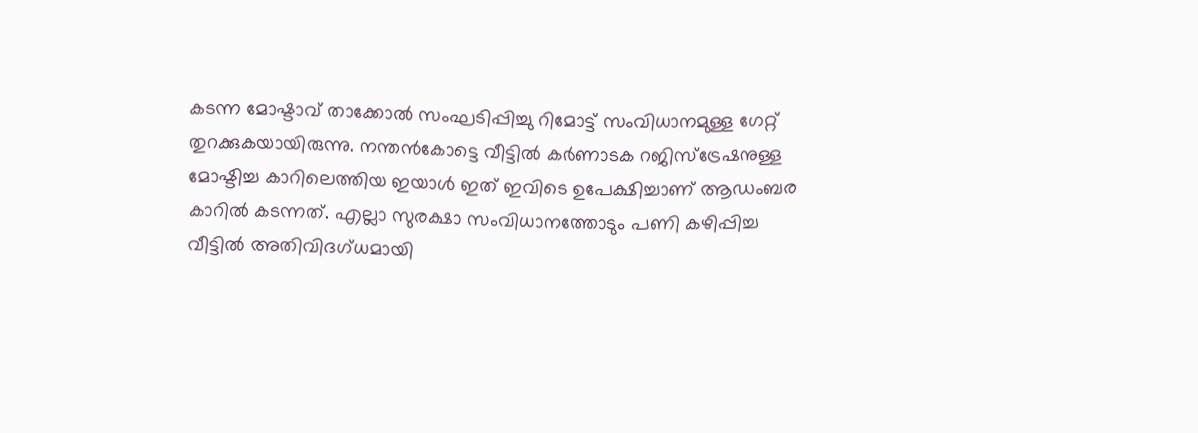കടന്ന മോഷ്ടാവ് താക്കോല്‍ സംഘടിപ്പിച്ചു റിമോട്ട് സംവിധാനമുള്ള ഗേറ്റ് തുറക്കുകയായിരുന്നു. നന്തന്‍കോട്ടെ വീട്ടില്‍ കര്‍ണാടക റജിസ്‌ട്രേഷനുള്ള മോഷ്ടിച്ച കാറിലെത്തിയ ഇയാള്‍ ഇത് ഇവിടെ ഉപേക്ഷിച്ചാണ് ആഡംബര കാറില്‍ കടന്നത്. എല്ലാ സുരക്ഷാ സംവിധാനത്തോടും പണി കഴിപ്പിച്ച വീട്ടില്‍ അതിവിദഗ്ധമായി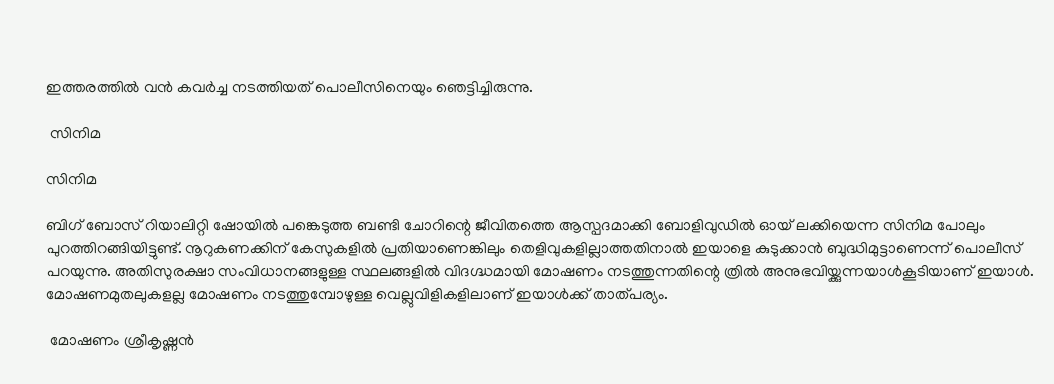ഇത്തരത്തില്‍ വന്‍ കവര്‍ച്ച നടത്തിയത് പൊലീസിനെയും ഞെട്ടിച്ചിരുന്നു.

 സിനിമ

സിനിമ

ബിഗ് ബോസ് റിയാലിറ്റി ഷോയില്‍ പങ്കെടുത്ത ബണ്ടി ചോറിന്റെ ജീവിതത്തെ ആസ്പദമാക്കി ബോളിവുഡില്‍ ഓയ് ലക്കിയെന്ന സിനിമ പോലും പുറത്തിറങ്ങിയിട്ടുണ്ട്. നൂറുകണക്കിന് കേസുകളില്‍ പ്രതിയാണെങ്കിലും തെളിവുകളില്ലാത്തതിനാല്‍ ഇയാളെ കുടുക്കാന്‍ ബുദ്ധിമുട്ടാണെന്ന് പൊലീസ് പറയുന്നു. അതിസുരക്ഷാ സംവിധാനങ്ങളുള്ള സ്ഥലങ്ങളില്‍ വിദഗ്ദ്ധമായി മോഷണം നടത്തുന്നതിന്റെ ത്രില്‍ അനുഭവിയ്ക്കുന്നയാള്‍കൂടിയാണ് ഇയാള്‍. മോഷണമുതലുകളല്ല മോഷണം നടത്തുമ്പോഴുള്ള വെല്ലുവിളികളിലാണ് ഇയാള്‍ക്ക് താത്പര്യം.

 മോഷണം ശ്രീകൃഷ്ണന്‍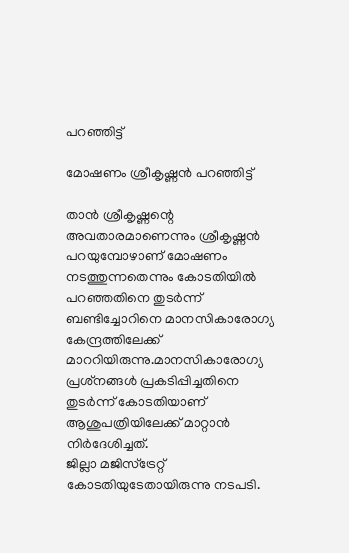പറഞ്ഞിട്ട്

മോഷണം ശ്രീകൃഷ്ണന്‍ പറഞ്ഞിട്ട്

താന്‍ ശ്രീകൃഷ്ണന്റെ അവതാരമാണെന്നും ശ്രീകൃഷ്ണന്‍ പറയുമ്പോഴാണ് മോഷണം നടത്തുന്നതെന്നും കോടതിയില്‍ പറഞ്ഞതിനെ തുടര്‍ന്ന് ബണ്ടിച്ചോറിനെ മാനസികാരോഗ്യ കേന്ദ്രത്തിലേക്ക് മാററിയിരുന്നു.മാനസികാരോഗ്യ പ്രശ്‌നങ്ങള്‍ പ്രകടിപ്പിച്ചതിനെ തുടര്‍ന്ന് കോടതിയാണ് ആശുപത്രിയിലേക്ക് മാറ്റാന്‍ നിര്‍ദേശിച്ചത്.
ജില്ലാ മജിസ്‌ട്രേറ്റ് കോടതിയുടേതായിരുന്നു നടപടി.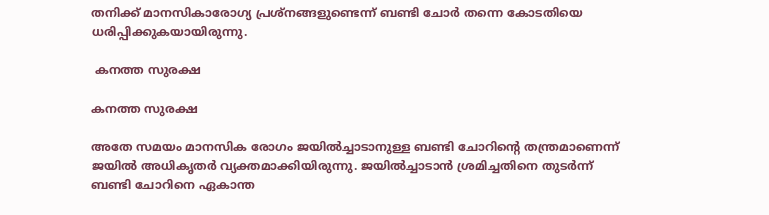തനിക്ക് മാനസികാരോഗ്യ പ്രശ്‌നങ്ങളുണ്ടെന്ന് ബണ്ടി ചോര്‍ തന്നെ കോടതിയെ ധരിപ്പിക്കുകയായിരുന്നു.

 കനത്ത സുരക്ഷ

കനത്ത സുരക്ഷ

അതേ സമയം മാനസിക രോഗം ജയില്‍ച്ചാടാനുള്ള ബണ്ടി ചോറിന്റെ തന്ത്രമാണെന്ന് ജയില്‍ അധികൃതര്‍ വ്യക്തമാക്കിയിരുന്നു. ജയില്‍ച്ചാടാന്‍ ശ്രമിച്ചതിനെ തുടര്‍ന്ന് ബണ്ടി ചോറിനെ ഏകാന്ത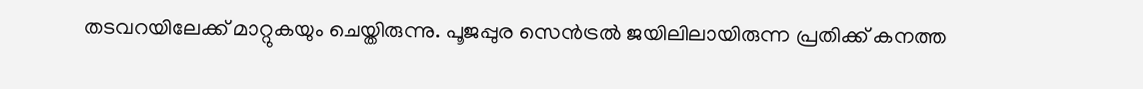തടവറയിലേക്ക് മാറ്റുകയും ചെയ്തിരുന്നു. പൂജപ്പുര സെന്‍ട്രല്‍ ജയിലിലായിരുന്ന പ്രതിക്ക് കനത്ത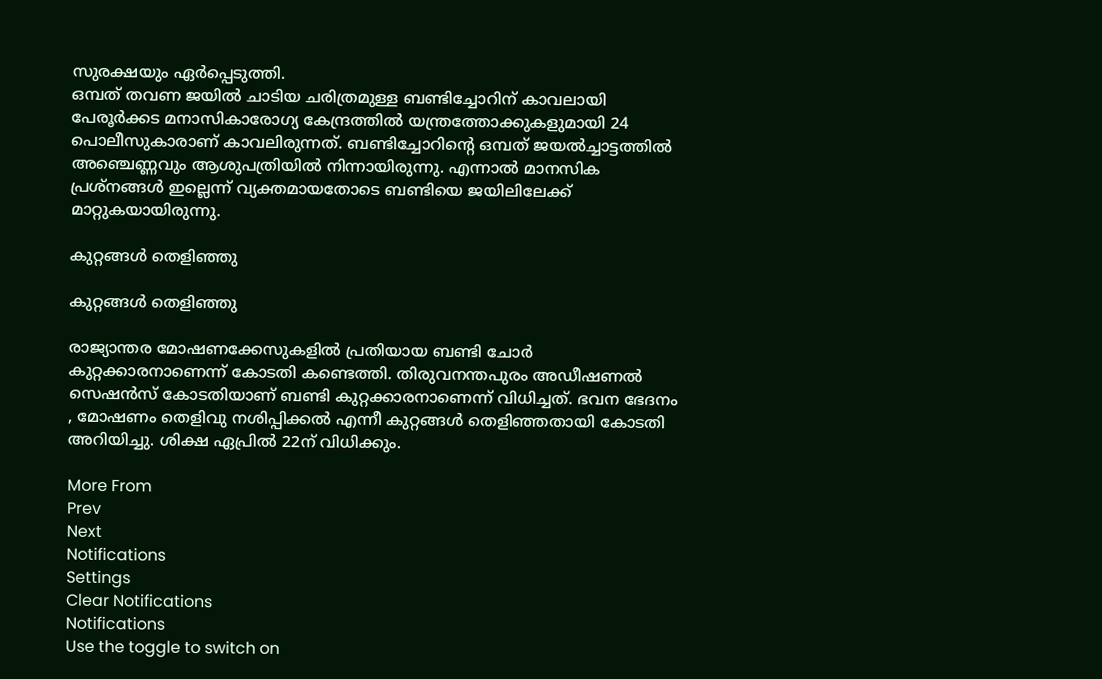സുരക്ഷയും ഏര്‍പ്പെടുത്തി.
ഒമ്പത് തവണ ജയില്‍ ചാടിയ ചരിത്രമുള്ള ബണ്ടിച്ചോറിന് കാവലായി പേരൂര്‍ക്കട മനാസികാരോഗ്യ കേന്ദ്രത്തില്‍ യന്ത്രത്തോക്കുകളുമായി 24 പൊലീസുകാരാണ് കാവലിരുന്നത്. ബണ്ടിച്ചോറിന്റെ ഒമ്പത് ജയല്‍ച്ചാട്ടത്തില്‍ അഞ്ചെണ്ണവും ആശുപത്രിയില്‍ നിന്നായിരുന്നു. എന്നാല്‍ മാനസിക പ്രശ്നങ്ങള്‍ ഇല്ലെന്ന് വ്യക്തമായതോടെ ബണ്ടിയെ ജയിലിലേക്ക് മാറ്റുകയായിരുന്നു.

കുറ്റങ്ങള്‍ തെളിഞ്ഞു

കുറ്റങ്ങള്‍ തെളിഞ്ഞു

രാജ്യാന്തര മോഷണക്കേസുകളില്‍ പ്രതിയായ ബണ്ടി ചോര്‍ കുറ്റക്കാരനാണെന്ന് കോടതി കണ്ടെത്തി. തിരുവനന്തപുരം അഡീഷണല്‍ സെഷന്‍സ് കോടതിയാണ് ബണ്ടി കുറ്റക്കാരനാണെന്ന് വിധിച്ചത്. ഭവന ഭേദനം , മോഷണം തെളിവു നശിപ്പിക്കല്‍ എന്നീ കുറ്റങ്ങള്‍ തെളിഞ്ഞതായി കോടതി അറിയിച്ചു. ശിക്ഷ ഏപ്രില്‍ 22ന് വിധിക്കും.

More From
Prev
Next
Notifications
Settings
Clear Notifications
Notifications
Use the toggle to switch on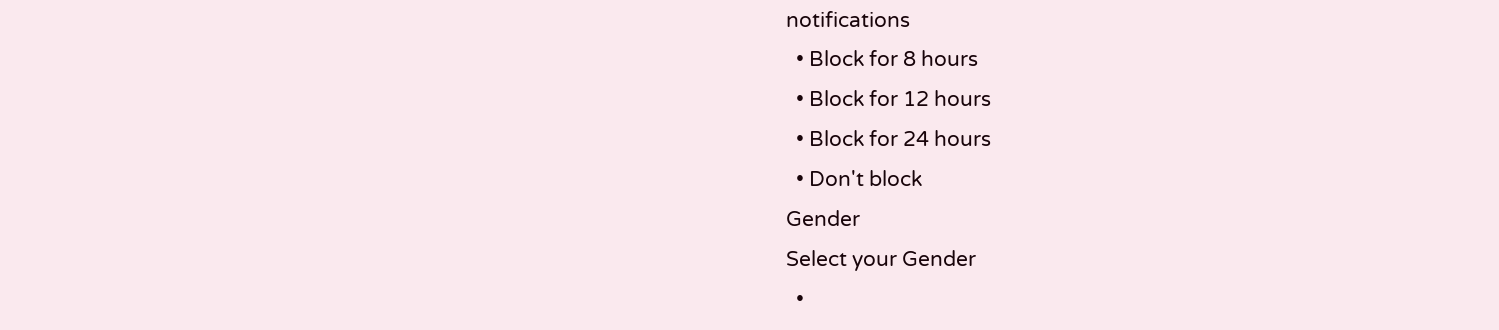notifications
  • Block for 8 hours
  • Block for 12 hours
  • Block for 24 hours
  • Don't block
Gender
Select your Gender
  •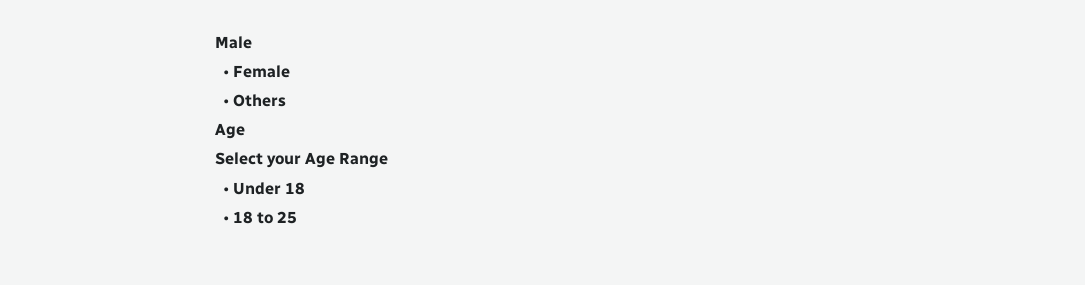Male
  • Female
  • Others
Age
Select your Age Range
  • Under 18
  • 18 to 25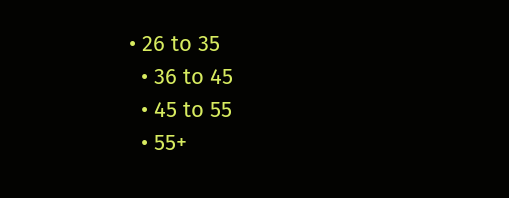• 26 to 35
  • 36 to 45
  • 45 to 55
  • 55+